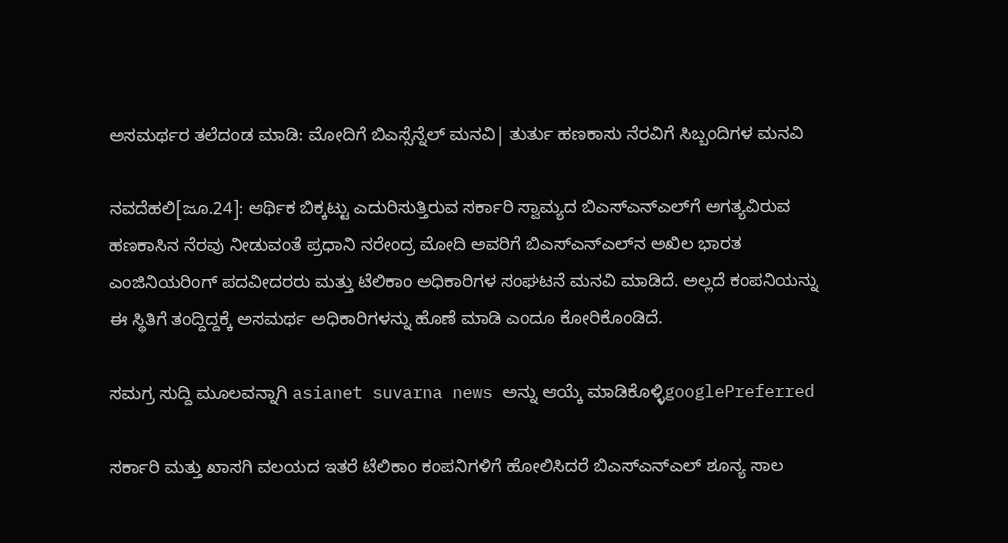ಅಸಮರ್ಥರ ತಲೆದಂಡ ಮಾಡಿ: ಮೋದಿಗೆ ಬಿಎಸ್ಸೆನ್ನೆಲ್‌ ಮನವಿ| ತುರ್ತು ಹಣಕಾಸು ನೆರವಿಗೆ ಸಿಬ್ಬಂದಿಗಳ ಮನವಿ

ನವದೆಹಲಿ[ಜೂ.24]: ಆರ್ಥಿಕ ಬಿಕ್ಕಟ್ಟು ಎದುರಿಸುತ್ತಿರುವ ಸರ್ಕಾರಿ ಸ್ವಾಮ್ಯದ ಬಿಎಸ್‌ಎನ್‌ಎಲ್‌ಗೆ ಅಗತ್ಯವಿರುವ ಹಣಕಾಸಿನ ನೆರವು ನೀಡುವಂತೆ ಪ್ರಧಾನಿ ನರೇಂದ್ರ ಮೋದಿ ಅವರಿಗೆ ಬಿಎಸ್‌ಎನ್‌ಎಲ್‌ನ ಅಖಿಲ ಭಾರತ ಎಂಜಿನಿಯರಿಂಗ್‌ ಪದವೀದರರು ಮತ್ತು ಟೆಲಿಕಾಂ ಅಧಿಕಾರಿಗಳ ಸಂಘಟನೆ ಮನವಿ ಮಾಡಿದೆ. ಅಲ್ಲದೆ ಕಂಪನಿಯನ್ನು ಈ ಸ್ಥಿತಿಗೆ ತಂದ್ದಿದ್ದಕ್ಕೆ ಅಸಮರ್ಥ ಅಧಿಕಾರಿಗಳನ್ನು ಹೊಣೆ ಮಾಡಿ ಎಂದೂ ಕೋರಿಕೊಂಡಿದೆ.

ಸಮಗ್ರ ಸುದ್ದಿ ಮೂಲವನ್ನಾಗಿ asianet suvarna news ಅನ್ನು ಆಯ್ಕೆ ಮಾಡಿಕೊಳ್ಳಿgooglePreferred

ಸರ್ಕಾರಿ ಮತ್ತು ಖಾಸಗಿ ವಲಯದ ಇತರೆ ಟೆಲಿಕಾಂ ಕಂಪನಿಗಳಿಗೆ ಹೋಲಿಸಿದರೆ ಬಿಎಸ್‌ಎನ್‌ಎಲ್‌ ಶೂನ್ಯ ಸಾಲ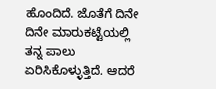ಹೊಂದಿದೆ. ಜೊತೆಗೆ ದಿನೇ ದಿನೇ ಮಾರುಕಟ್ಟೆಯಲ್ಲಿ ತನ್ನ ಪಾಲು ಏರಿಸಿಕೊಳ್ಳುತ್ತಿದೆ. ಆದರೆ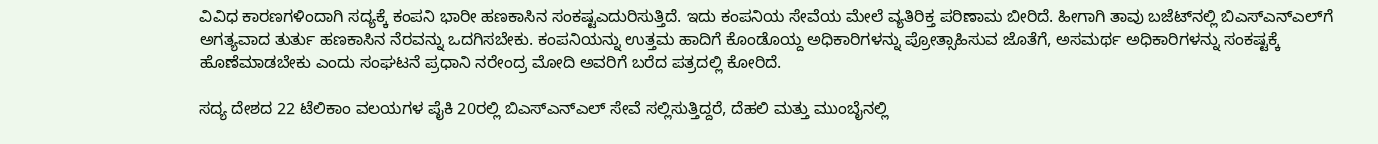ವಿವಿಧ ಕಾರಣಗಳಿಂದಾಗಿ ಸದ್ಯಕ್ಕೆ ಕಂಪನಿ ಭಾರೀ ಹಣಕಾಸಿನ ಸಂಕಷ್ಟಎದುರಿಸುತ್ತಿದೆ. ಇದು ಕಂಪನಿಯ ಸೇವೆಯ ಮೇಲೆ ವ್ಯತಿರಿಕ್ತ ಪರಿಣಾಮ ಬೀರಿದೆ. ಹೀಗಾಗಿ ತಾವು ಬಜೆಟ್‌ನಲ್ಲಿ ಬಿಎಸ್‌ಎನ್‌ಎಲ್‌ಗೆ ಅಗತ್ಯವಾದ ತುರ್ತು ಹಣಕಾಸಿನ ನೆರವನ್ನು ಒದಗಿಸಬೇಕು. ಕಂಪನಿಯನ್ನು ಉತ್ತಮ ಹಾದಿಗೆ ಕೊಂಡೊಯ್ದ ಅಧಿಕಾರಿಗಳನ್ನು ಪ್ರೋತ್ಸಾಹಿಸುವ ಜೊತೆಗೆ, ಅಸಮರ್ಥ ಅಧಿಕಾರಿಗಳನ್ನು ಸಂಕಷ್ಟಕ್ಕೆ ಹೊಣೆಮಾಡಬೇಕು ಎಂದು ಸಂಘಟನೆ ಪ್ರಧಾನಿ ನರೇಂದ್ರ ಮೋದಿ ಅವರಿಗೆ ಬರೆದ ಪತ್ರದಲ್ಲಿ ಕೋರಿದೆ.

ಸದ್ಯ ದೇಶದ 22 ಟೆಲಿಕಾಂ ವಲಯಗಳ ಪೈಕಿ 20ರಲ್ಲಿ ಬಿಎಸ್‌ಎನ್‌ಎಲ್‌ ಸೇವೆ ಸಲ್ಲಿಸುತ್ತಿದ್ದರೆ, ದೆಹಲಿ ಮತ್ತು ಮುಂಬೈನಲ್ಲಿ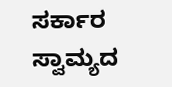ಸರ್ಕಾರ ಸ್ವಾಮ್ಯದ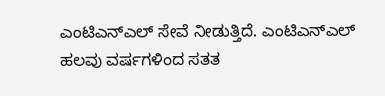ಎಂಟಿಎನ್‌ಎಲ್‌ ಸೇವೆ ನೀಡುತ್ತಿದೆ. ಎಂಟಿಎನ್‌ಎಲ್‌ ಹಲವು ವರ್ಷಗಳಿಂದ ಸತತ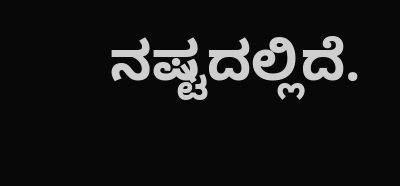ನಷ್ಟದಲ್ಲಿದೆ.